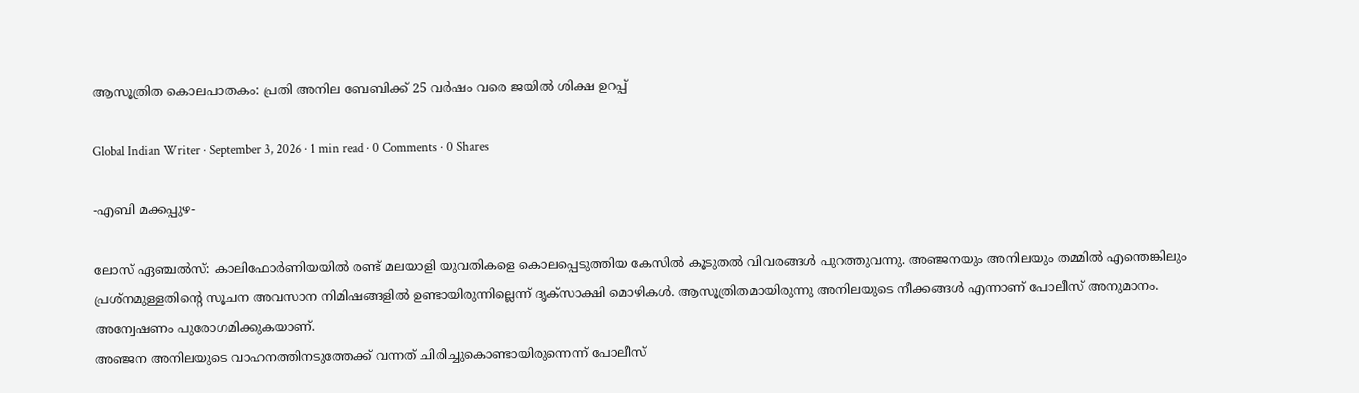ആസൂത്രിത കൊലപാതകം: പ്രതി അനില ബേബിക്ക് 25 വർഷം വരെ ജയിൽ ശിക്ഷ ഉറപ്പ്

Global Indian Writer · September 3, 2026 · 1 min read · 0 Comments · 0 Shares

-എബി മക്കപ്പുഴ-

ലോസ് ഏഞ്ചൽസ്: കാലിഫോർണിയയിൽ രണ്ട് മലയാളി യുവതികളെ കൊലപ്പെടുത്തിയ കേസിൽ കൂടുതൽ വിവരങ്ങൾ പുറത്തുവന്നു. അഞ്ജനയും അനിലയും തമ്മിൽ എന്തെങ്കിലും പ്രശ്നമുള്ളതിന്റെ സൂചന അവസാന നിമിഷങ്ങളിൽ ഉണ്ടായിരുന്നില്ലെന്ന് ദൃക്സാക്ഷി മൊഴികൾ. ആസൂത്രിതമായിരുന്നു അനിലയുടെ നീക്കങ്ങൾ എന്നാണ് പോലീസ് അനുമാനം. അന്വേഷണം പുരോഗമിക്കുകയാണ്.
അഞ്ജന അനിലയുടെ വാഹനത്തിനടുത്തേക്ക് വന്നത് ചിരിച്ചുകൊണ്ടായിരുന്നെന്ന് പോലീസ്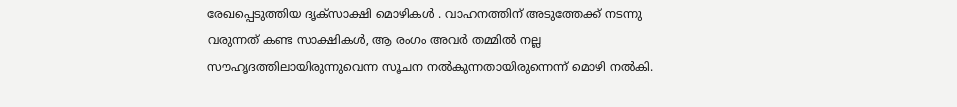രേഖപ്പെടുത്തിയ ദൃക്സാക്ഷി മൊഴികൾ . വാഹനത്തിന് അടുത്തേക്ക് നടന്നു വരുന്നത് കണ്ട സാക്ഷികൾ, ആ രംഗം അവർ തമ്മിൽ നല്ല സൗഹൃദത്തിലായിരുന്നുവെന്ന സൂചന നൽകുന്നതായിരുന്നെന്ന് മൊഴി നൽകി.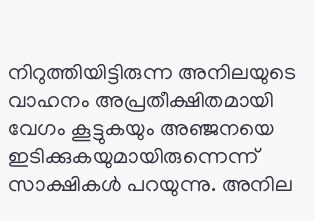നിറുത്തിയിട്ടിരുന്ന അനിലയുടെ വാഹനം അപ്രതീക്ഷിതമായി വേഗം കൂട്ടുകയും അഞ്ജനയെ ഇടിക്കുകയുമായിരുന്നെന്ന് സാക്ഷികൾ പറയുന്നു. അനില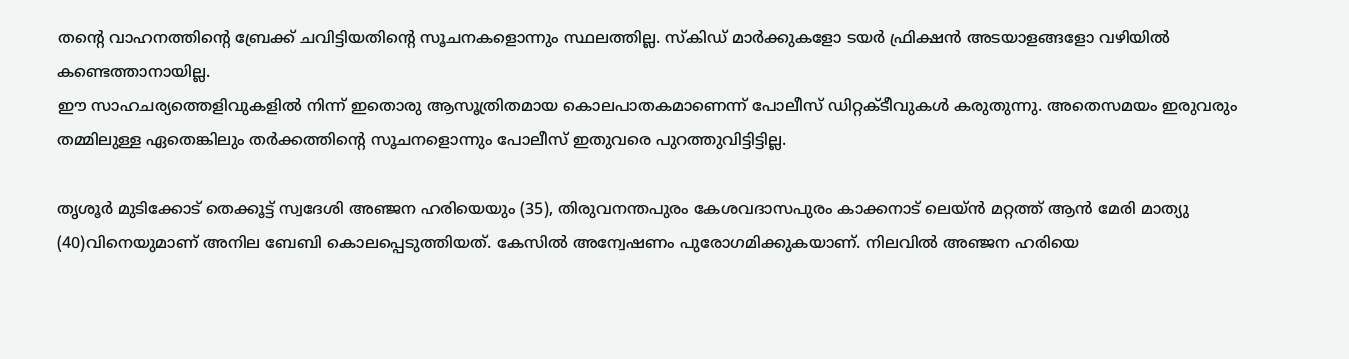തന്റെ വാഹനത്തിന്റെ ബ്രേക്ക് ചവിട്ടിയതിന്റെ സൂചനകളൊന്നും സ്ഥലത്തില്ല. സ്കിഡ് മാർക്കുകളോ ടയർ ഫ്രിക്ഷൻ അടയാളങ്ങളോ വഴിയിൽ കണ്ടെത്താനായില്ല.
ഈ സാഹചര്യത്തെളിവുകളിൽ നിന്ന് ഇതൊരു ആസൂത്രിതമായ കൊലപാതകമാണെന്ന് പോലീസ് ഡിറ്റക്ടീവുകൾ കരുതുന്നു. അതെസമയം ഇരുവരും തമ്മിലുള്ള ഏതെങ്കിലും തർക്കത്തിന്റെ സൂചനളൊന്നും പോലീസ് ഇതുവരെ പുറത്തുവിട്ടിട്ടില്ല.

തൃശൂർ മുടിക്കോട് തെക്കൂട്ട് സ്വദേശി അഞ്ജന ഹരിയെയും (35), തിരുവനന്തപുരം കേശവദാസപുരം കാക്കനാട് ലെയ്ൻ മറ്റത്ത് ആൻ മേരി മാത്യു (40)വിനെയുമാണ് അനില ബേബി കൊലപ്പെടുത്തിയത്. കേസിൽ അന്വേഷണം പുരോഗമിക്കുകയാണ്. നിലവിൽ അഞ്ജന ഹരിയെ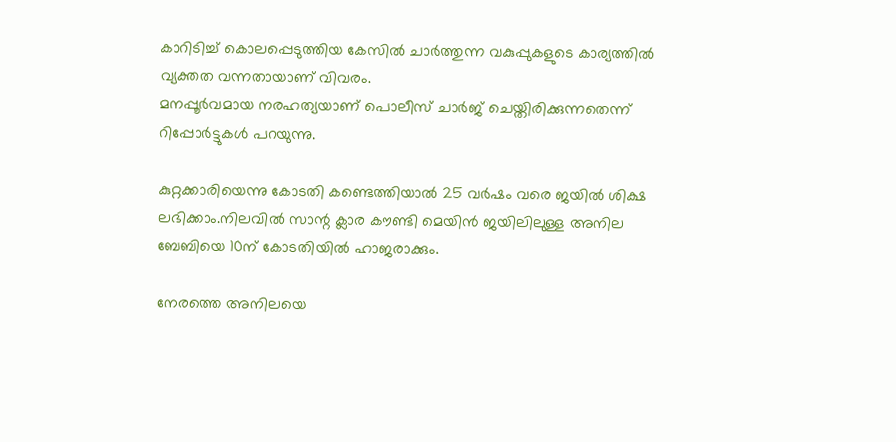കാറിടിച്ച് കൊലപ്പെടുത്തിയ കേസിൽ ചാർത്തുന്ന വകുപ്പുകളുടെ കാര്യത്തിൽ വ്യക്തത വന്നതായാണ് വിവരം.
മനപ്പൂർവമായ നരഹത്യയാണ് പൊലീസ് ചാർജ് ചെയ്തിരിക്കുന്നതെന്ന് റിപ്പോർട്ടുകൾ പറയുന്നു.

കുറ്റക്കാരിയെന്നു കോടതി കണ്ടെത്തിയാൽ 25 വർഷം വരെ ജയിൽ ശിക്ഷ ലഭിക്കാം.നിലവിൽ സാന്റ ക്ലാര കൗണ്ടി മെയിൻ ജയിലിലുള്ള അനില ബേബിയെ 10ന് കോടതിയിൽ ഹാജരാക്കും.

നേരത്തെ അനിലയെ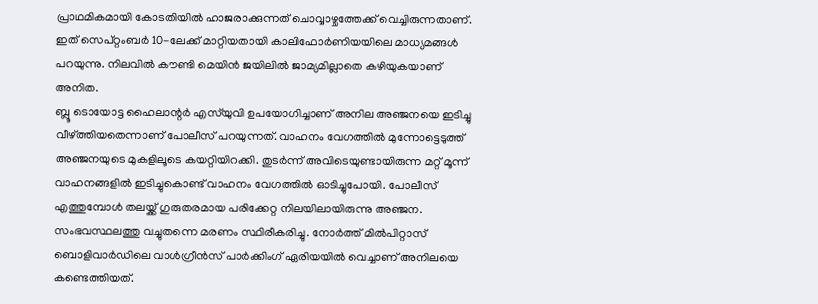പ്രാഥമികമായി കോടതിയിൽ ഹാജരാക്കുന്നത് ചൊവ്വാഴ്ചത്തേക്ക് വെച്ചിരുന്നതാണ്. ഇത് സെപ്റ്റംബർ 10-ലേക്ക് മാറ്റിയതായി കാലിഫോർണിയയിലെ മാധ്യമങ്ങൾ പറയുന്നു. നിലവിൽ കൗണ്ടി മെയിൻ ജയിലിൽ ജാമ്യമില്ലാതെ കഴിയുകയാണ് അനിത.
ബ്ലൂ ടൊയോട്ട ഹൈലാന്റർ എസ്‌യുവി ഉപയോഗിച്ചാണ് അനില അഞ്ജനയെ ഇടിച്ചു വീഴ്ത്തിയതെന്നാണ് പോലീസ് പറയുന്നത്. വാഹനം വേഗത്തിൽ മുന്നോട്ടെടുത്ത് അഞ്ജനയുടെ മുകളിലൂടെ കയറ്റിയിറക്കി. തുടർന്ന് അവിടെയുണ്ടായിരുന്ന മറ്റ് മൂന്ന് വാഹനങ്ങളിൽ ഇടിച്ചുകൊണ്ട് വാഹനം വേഗത്തിൽ ഓടിച്ചുപോയി. പോലീസ് എത്തുമ്പോൾ തലയ്ക്ക് ഗുരുതരമായ പരിക്കേറ്റ നിലയിലായിരുന്നു അഞ്ജന. സംഭവസ്ഥലത്തു വച്ചുതന്നെ മരണം സ്ഥിരീകരിച്ചു. നോർത്ത് മിൽപിറ്റാസ് ബൊളിവാർഡിലെ വാൾഗ്രീൻസ് പാർക്കിംഗ് ഏരിയയിൽ വെച്ചാണ് അനിലയെ കണ്ടെത്തിയത്.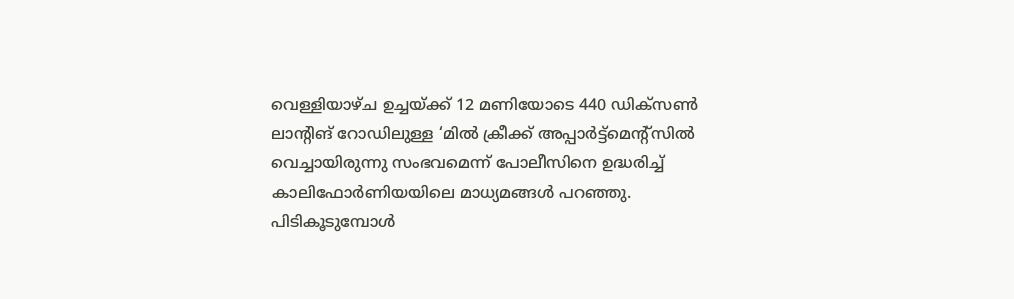വെള്ളിയാഴ്ച ഉച്ചയ്ക്ക് 12 മണിയോടെ 440 ഡിക്സൺ ലാന്റിങ് റോഡിലുള്ള ‘മിൽ ക്രീക്ക് അപ്പാർട്ട്‌മെന്റ്‌സില്‍ വെച്ചായിരുന്നു സംഭവമെന്ന് പോലീസിനെ ഉദ്ധരിച്ച് കാലിഫോർണിയയിലെ മാധ്യമങ്ങൾ പറഞ്ഞു.
പിടികൂടുമ്പോൾ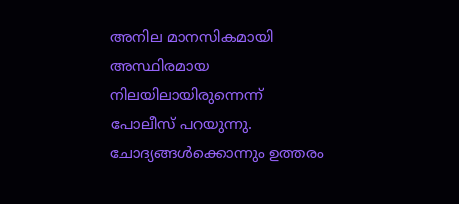അനില മാനസികമായി അസ്ഥിരമായ നിലയിലായിരുന്നെന്ന് പോലീസ് പറയുന്നു. ചോദ്യങ്ങൾക്കൊന്നും ഉത്തരം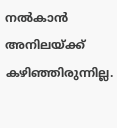നൽകാൻ അനിലയ്ക്ക് കഴിഞ്ഞിരുന്നില്ല.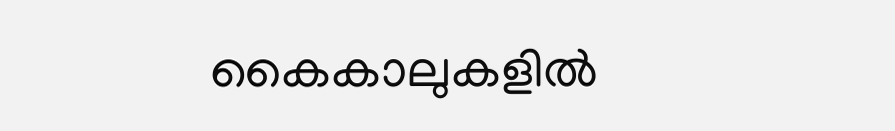കൈകാലുകളിൽ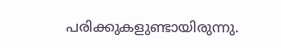പരിക്കുകളുണ്ടായിരുന്നു.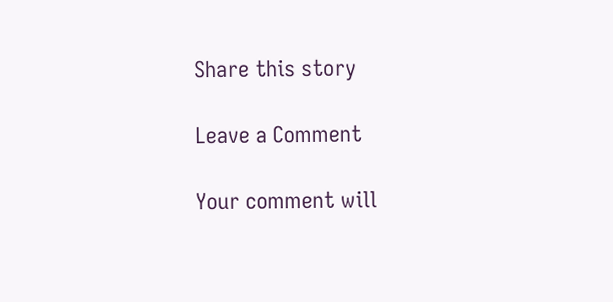Share this story

Leave a Comment

Your comment will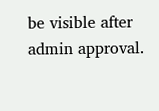be visible after admin approval.